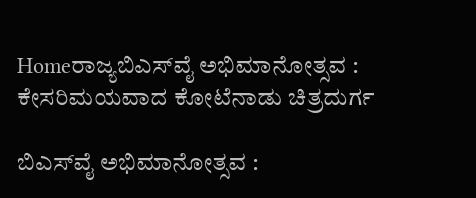Homeರಾಜ್ಯಬಿಎಸ್‌‍ವೈ ಅಭಿಮಾನೋತ್ಸವ : ಕೇಸರಿಮಯವಾದ ಕೋಟೆನಾಡು ಚಿತ್ರದುರ್ಗ

ಬಿಎಸ್‌‍ವೈ ಅಭಿಮಾನೋತ್ಸವ :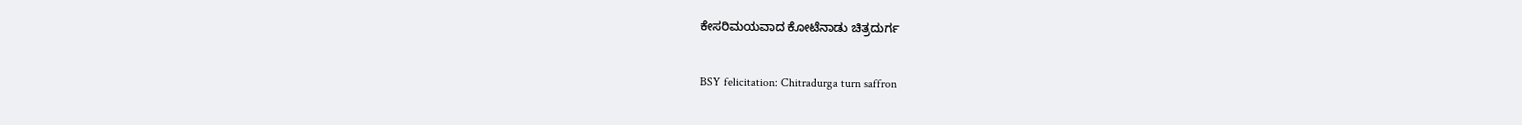ಕೇಸರಿಮಯವಾದ ಕೋಟೆನಾಡು ಚಿತ್ರದುರ್ಗ

BSY felicitation: Chitradurga turn saffron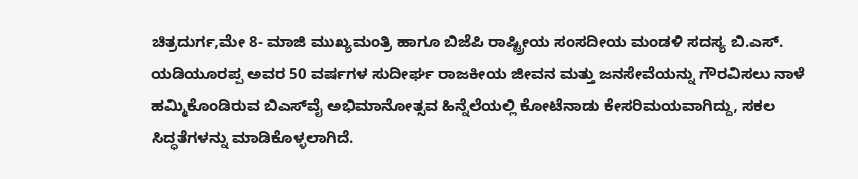ಚಿತ್ರದುರ್ಗ,ಮೇ 8- ಮಾಜಿ ಮುಖ್ಯಮಂತ್ರಿ ಹಾಗೂ ಬಿಜೆಪಿ ರಾಷ್ಟ್ರೀಯ ಸಂಸದೀಯ ಮಂಡಳಿ ಸದಸ್ಯ ಬಿ.ಎಸ್‌‍. ಯಡಿಯೂರಪ್ಪ ಅವರ 50 ವರ್ಷಗಳ ಸುದೀರ್ಘ ರಾಜಕೀಯ ಜೀವನ ಮತ್ತು ಜನಸೇವೆಯನ್ನು ಗೌರವಿಸಲು ನಾಳೆ ಹಮ್ಮಿಕೊಂಡಿರುವ ಬಿಎಸ್‌‍ವೈ ಅಭಿಮಾನೋತ್ಸವ ಹಿನ್ನೆಲೆಯಲ್ಲಿ ಕೋಟೆನಾಡು ಕೇಸರಿಮಯವಾಗಿದ್ದು, ಸಕಲ ಸಿದ್ಧತೆಗಳನ್ನು ಮಾಡಿಕೊಳ್ಳಲಾಗಿದೆ.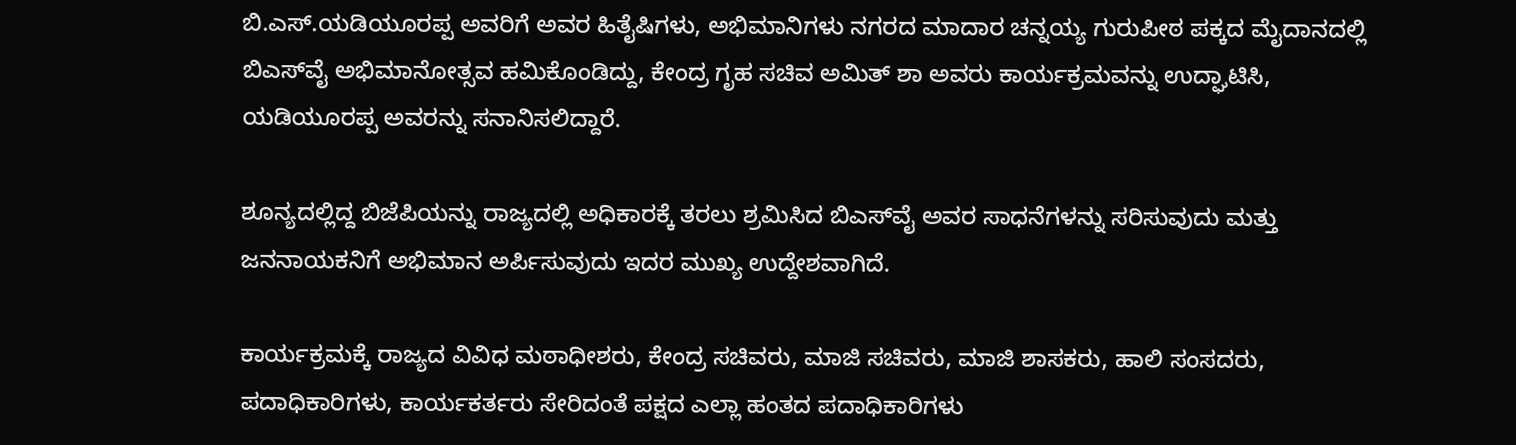ಬಿ.ಎಸ್‌‍.ಯಡಿಯೂರಪ್ಪ ಅವರಿಗೆ ಅವರ ಹಿತೈಷಿಗಳು, ಅಭಿಮಾನಿಗಳು ನಗರದ ಮಾದಾರ ಚನ್ನಯ್ಯ ಗುರುಪೀಠ ಪಕ್ಕದ ಮೈದಾನದಲ್ಲಿ ಬಿಎಸ್‌‍ವೈ ಅಭಿಮಾನೋತ್ಸವ ಹಮಿಕೊಂಡಿದ್ದು, ಕೇಂದ್ರ ಗೃಹ ಸಚಿವ ಅಮಿತ್‌ ಶಾ ಅವರು ಕಾರ್ಯಕ್ರಮವನ್ನು ಉದ್ಘಾಟಿಸಿ, ಯಡಿಯೂರಪ್ಪ ಅವರನ್ನು ಸನಾನಿಸಲಿದ್ದಾರೆ.

ಶೂನ್ಯದಲ್ಲಿದ್ದ ಬಿಜೆಪಿಯನ್ನು ರಾಜ್ಯದಲ್ಲಿ ಅಧಿಕಾರಕ್ಕೆ ತರಲು ಶ್ರಮಿಸಿದ ಬಿಎಸ್‌‍ವೈ ಅವರ ಸಾಧನೆಗಳನ್ನು ಸರಿಸುವುದು ಮತ್ತು ಜನನಾಯಕನಿಗೆ ಅಭಿಮಾನ ಅರ್ಪಿಸುವುದು ಇದರ ಮುಖ್ಯ ಉದ್ದೇಶವಾಗಿದೆ.

ಕಾರ್ಯಕ್ರಮಕ್ಕೆ ರಾಜ್ಯದ ವಿವಿಧ ಮಠಾಧೀಶರು, ಕೇಂದ್ರ ಸಚಿವರು, ಮಾಜಿ ಸಚಿವರು, ಮಾಜಿ ಶಾಸಕರು, ಹಾಲಿ ಸಂಸದರು, ಪದಾಧಿಕಾರಿಗಳು, ಕಾರ್ಯಕರ್ತರು ಸೇರಿದಂತೆ ಪಕ್ಷದ ಎಲ್ಲಾ ಹಂತದ ಪದಾಧಿಕಾರಿಗಳು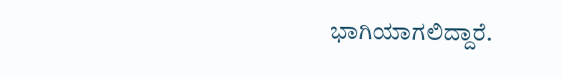ಭಾಗಿಯಾಗಲಿದ್ದಾರೆ.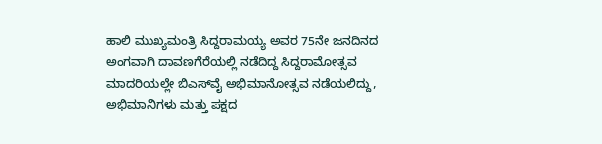ಹಾಲಿ ಮುಖ್ಯಮಂತ್ರಿ ಸಿದ್ದರಾಮಯ್ಯ ಅವರ 75ನೇ ಜನದಿನದ ಅಂಗವಾಗಿ ದಾವಣಗೆರೆಯಲ್ಲಿ ನಡೆದಿದ್ದ ಸಿದ್ದರಾಮೋತ್ಸವ ಮಾದರಿಯಲ್ಲೇ ಬಿಎಸ್‌‍ವೈ ಅಭಿಮಾನೋತ್ಸವ ನಡೆಯಲಿದ್ದು, ಅಭಿಮಾನಿಗಳು ಮತ್ತು ಪಕ್ಷದ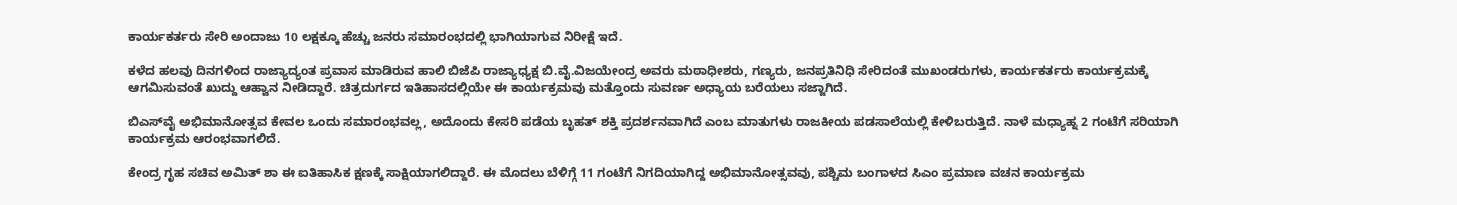ಕಾರ್ಯಕರ್ತರು ಸೇರಿ ಅಂದಾಜು 10 ಲಕ್ಷಕ್ಕೂ ಹೆಚ್ಚು ಜನರು ಸಮಾರಂಭದಲ್ಲಿ ಭಾಗಿಯಾಗುವ ನಿರೀಕ್ಷೆ ಇದೆ.

ಕಳೆದ ಹಲವು ದಿನಗಳಿಂದ ರಾಜ್ಯಾದ್ಯಂತ ಪ್ರವಾಸ ಮಾಡಿರುವ ಹಾಲಿ ಬಿಜೆಪಿ ರಾಜ್ಯಾಧ್ಯಕ್ಷ ಬಿ.ವೈ.ವಿಜಯೇಂದ್ರ ಅವರು ಮಠಾಧೀಶರು, ಗಣ್ಯರು, ಜನಪ್ರತಿನಿಧಿ ಸೇರಿದಂತೆ ಮುಖಂಡರುಗಳು, ಕಾರ್ಯಕರ್ತರು ಕಾರ್ಯಕ್ರಮಕ್ಕೆ ಆಗಮಿಸುವಂತೆ ಖುದ್ದು ಆಹ್ವಾನ ನೀಡಿದ್ದಾರೆ. ಚಿತ್ರದುರ್ಗದ ಇತಿಹಾಸದಲ್ಲಿಯೇ ಈ ಕಾರ್ಯಕ್ರಮವು ಮತ್ತೊಂದು ಸುವರ್ಣ ಅಧ್ಯಾಯ ಬರೆಯಲು ಸಜ್ಜಾಗಿದೆ.

ಬಿಎಸ್‌‍ವೈ ಅಭಿಮಾನೋತ್ಸವ ಕೇವಲ ಒಂದು ಸಮಾರಂಭವಲ್ಲ, ಅದೊಂದು ಕೇಸರಿ ಪಡೆಯ ಬೃಹತ್‌ ಶಕ್ತಿ ಪ್ರದರ್ಶನವಾಗಿದೆ ಎಂಬ ಮಾತುಗಳು ರಾಜಕೀಯ ಪಡಸಾಲೆಯಲ್ಲಿ ಕೇಳಿಬರುತ್ತಿದೆ. ನಾಳೆ ಮಧ್ಯಾಹ್ನ 2 ಗಂಟೆಗೆ ಸರಿಯಾಗಿ ಕಾರ್ಯಕ್ರಮ ಆರಂಭವಾಗಲಿದೆ.

ಕೇಂದ್ರ ಗೃಹ ಸಚಿವ ಅಮಿತ್‌ ಶಾ ಈ ಐತಿಹಾಸಿಕ ಕ್ಷಣಕ್ಕೆ ಸಾಕ್ಷಿಯಾಗಲಿದ್ದಾರೆ. ಈ ಮೊದಲು ಬೆಳಿಗ್ಗೆ 11 ಗಂಟೆಗೆ ನಿಗದಿಯಾಗಿದ್ದ ಅಭಿಮಾನೋತ್ಸವವು, ಪಶ್ಚಿಮ ಬಂಗಾಳದ ಸಿಎಂ ಪ್ರಮಾಣ ವಚನ ಕಾರ್ಯಕ್ರಮ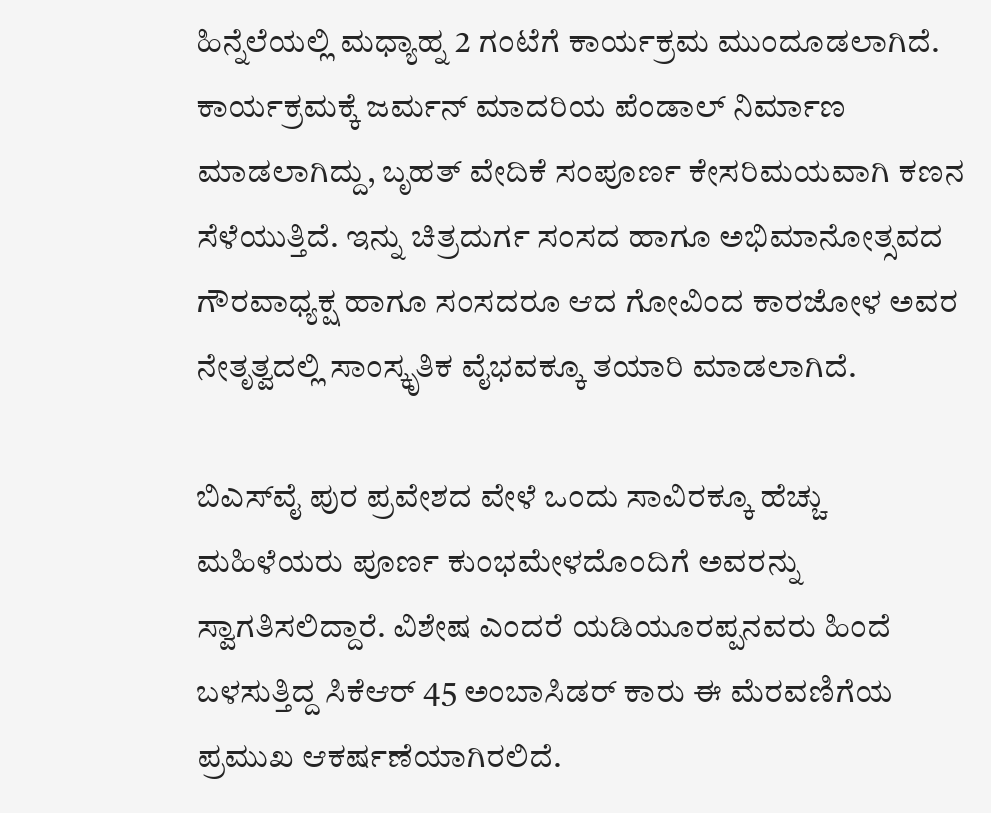ಹಿನ್ನೆಲೆಯಲ್ಲಿ ಮಧ್ಯಾಹ್ನ 2 ಗಂಟೆಗೆ ಕಾರ್ಯಕ್ರಮ ಮುಂದೂಡಲಾಗಿದೆ.
ಕಾರ್ಯಕ್ರಮಕ್ಕೆ ಜರ್ಮನ್‌ ಮಾದರಿಯ ಪೆಂಡಾಲ್‌ ನಿರ್ಮಾಣ ಮಾಡಲಾಗಿದ್ದು, ಬೃಹತ್‌ ವೇದಿಕೆ ಸಂಪೂರ್ಣ ಕೇಸರಿಮಯವಾಗಿ ಕಣನ ಸೆಳೆಯುತ್ತಿದೆ. ಇನ್ನು ಚಿತ್ರದುರ್ಗ ಸಂಸದ ಹಾಗೂ ಅಭಿಮಾನೋತ್ಸವದ ಗೌರವಾಧ್ಯಕ್ಷ ಹಾಗೂ ಸಂಸದರೂ ಆದ ಗೋವಿಂದ ಕಾರಜೋಳ ಅವರ ನೇತೃತ್ವದಲ್ಲಿ ಸಾಂಸ್ಕೃತಿಕ ವೈಭವಕ್ಕೂ ತಯಾರಿ ಮಾಡಲಾಗಿದೆ.

ಬಿಎಸ್‌‍ವೈ ಪುರ ಪ್ರವೇಶದ ವೇಳೆ ಒಂದು ಸಾವಿರಕ್ಕೂ ಹೆಚ್ಚು ಮಹಿಳೆಯರು ಪೂರ್ಣ ಕುಂಭಮೇಳದೊಂದಿಗೆ ಅವರನ್ನು ಸ್ವಾಗತಿಸಲಿದ್ದಾರೆ. ವಿಶೇಷ ಎಂದರೆ ಯಡಿಯೂರಪ್ಪನವರು ಹಿಂದೆ ಬಳಸುತ್ತಿದ್ದ ಸಿಕೆಆರ್‌ 45 ಅಂಬಾಸಿಡರ್‌ ಕಾರು ಈ ಮೆರವಣಿಗೆಯ ಪ್ರಮುಖ ಆಕರ್ಷಣೆಯಾಗಿರಲಿದೆ.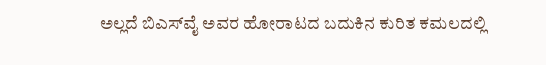ಅಲ್ಲದೆ ಬಿಎಸ್‌‍ವೈ ಅವರ ಹೋರಾಟದ ಬದುಕಿನ ಕುರಿತ ಕಮಲದಲ್ಲಿ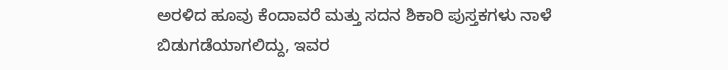ಅರಳಿದ ಹೂವು ಕೆಂದಾವರೆ ಮತ್ತು ಸದನ ಶಿಕಾರಿ ಪುಸ್ತಕಗಳು ನಾಳೆ ಬಿಡುಗಡೆಯಾಗಲಿದ್ದು, ಇವರ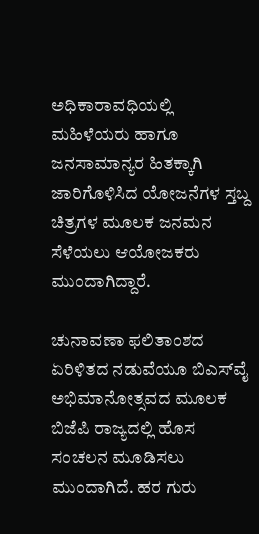ಅಧಿಕಾರಾವಧಿಯಲ್ಲಿ ಮಹಿಳೆಯರು ಹಾಗೂ ಜನಸಾಮಾನ್ಯರ ಹಿತಕ್ಕಾಗಿ ಜಾರಿಗೊಳಿಸಿದ ಯೋಜನೆಗಳ ಸ್ತಬ್ದ ಚಿತ್ರಗಳ ಮೂಲಕ ಜನಮನ ಸೆಳೆಯಲು ಆಯೋಜಕರು ಮುಂದಾಗಿದ್ದಾರೆ.

ಚುನಾವಣಾ ಫಲಿತಾಂಶದ ಏರಿಳಿತದ ನಡುವೆಯೂ ಬಿಎಸ್‌‍ವೈ ಅಭಿಮಾನೋತ್ಸವದ ಮೂಲಕ ಬಿಜೆಪಿ ರಾಜ್ಯದಲ್ಲಿ ಹೊಸ ಸಂಚಲನ ಮೂಡಿಸಲು ಮುಂದಾಗಿದೆ. ಹರ ಗುರು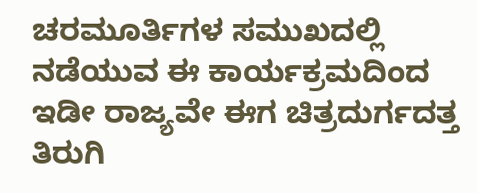ಚರಮೂರ್ತಿಗಳ ಸಮುಖದಲ್ಲಿ ನಡೆಯುವ ಈ ಕಾರ್ಯಕ್ರಮದಿಂದ ಇಡೀ ರಾಜ್ಯವೇ ಈಗ ಚಿತ್ರದುರ್ಗದತ್ತ ತಿರುಗಿ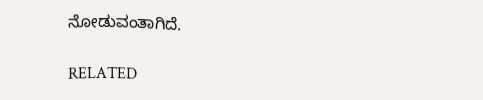ನೋಡುವಂತಾಗಿದೆ.

RELATED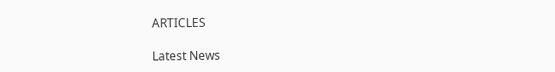ARTICLES

Latest News